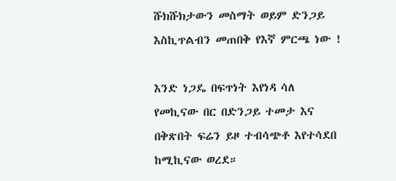ሹክሹክታውን መስማት ወይም ድንጋይ እስኪጥልብን መጠበቅ የእኛ ምርጫ ነው !

እንድ ነጋዴ በፍጥነት እየነዳ ሳለ የመኪናው በር በድንጋይ ተመታ እና በቅጽበት ፍሬን ይዞ ተብሳጭቶ እየተሳደበ ከሚኪናው ወረደ።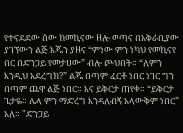የተናደደው ሰው ከመኪናው ዘሎ ወጣና በአቅራቢያው ያገኘውን ልጅ እጁን ያዘና “ምነው ምን ነካህ የመኪናየ በር በድንጋይ የመታሀው” ብሎ ጮህበት። “ለምን እንዲህ አደረግክ?” ልጁ በጣም ፈርቶ ነበር ነገር ግን በጣም ጨዋ ልጅ ነበር። እና ይቅርታ ጠየቀ። “ይቅርታ ጌታዬ። ሌላ ምን ማድረግ እንዳለብኝ አላውቅም ነበር” አለ። "ድንጋይ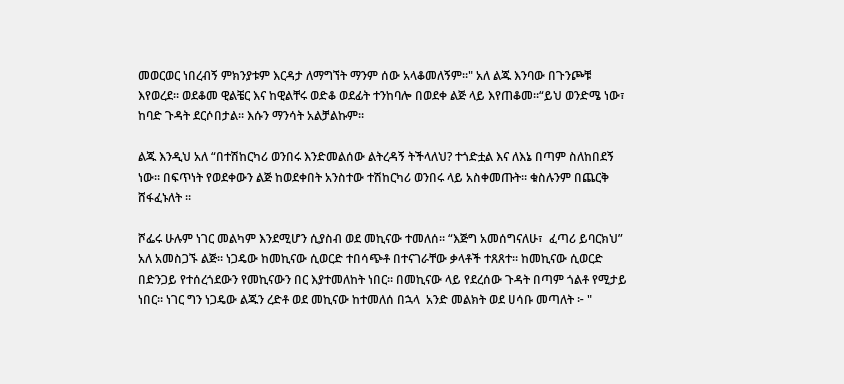መወርወር ነበረብኝ ምክንያቱም እርዳታ ለማግኘት ማንም ሰው አላቆመለኝም።" አለ ልጁ እንባው በጉንጮቹ  እየወረደ። ወደቆመ ዊልቼር እና ከዊልቸሩ ወድቆ ወደፊት ተንከባሎ በወደቀ ልጅ ላይ እየጠቆመ።“ይህ ወንድሜ ነው፣ ከባድ ጉዳት ደርሶበታል። እሱን ማንሳት አልቻልኩም።

ልጁ እንዲህ አለ “በተሽከርካሪ ወንበሩ እንድመልሰው ልትረዳኝ ትችላለህ? ተጎድቷል እና ለእኔ በጣም ስለከበደኝ ነው። በፍጥነት የወደቀውን ልጅ ከወደቀበት አንስተው ተሽከርካሪ ወንበሩ ላይ አስቀመጡት። ቁስሉንም በጨርቅ ሸፋፈኑለት ።

ሾፌሩ ሁሉም ነገር መልካም እንደሚሆን ሲያስብ ወደ መኪናው ተመለሰ። “እጅግ አመሰግናለሁ፣  ፈጣሪ ይባርክህ” አለ አመስጋኙ ልጅ። ነጋዴው ከመኪናው ሲወርድ ተበሳጭቶ በተናገራቸው ቃላቶች ተጸጸተ። ከመኪናው ሲወርድ በድንጋይ የተሰረጎደውን የመኪናውን በር እያተመለከት ነበር። በመኪናው ላይ የደረሰው ጉዳት በጣም ጎልቶ የሚታይ ነበር። ነገር ግን ነጋዴው ልጁን ረድቶ ወደ መኪናው ከተመለሰ በኋላ  አንድ መልክት ወደ ሀሳቡ መጣለት ፦ "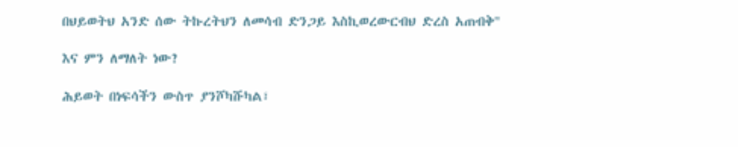በህይወትህ አንድ ሰው ትኩረትህን ለመሳብ ድንጋይ እስኪወረውርብህ ድረስ አጠብቅ"

እና ምን ለማለት ነው?

ሕይወት በነፍሳችን ውስጥ ያንሾካሹካል፣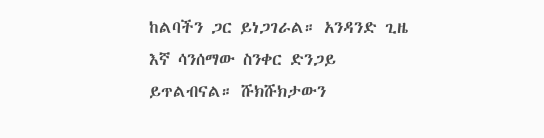ከልባችን ጋር ይነጋገራል። አንዳንድ ጊዜ እኛ ሳንሰማው ስንቀር ድንጋይ ይጥልብናል። ሹክሹክታውን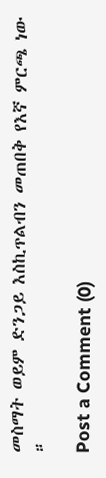መስማት ወይም ድንጋይ እስኪጥልብን መጠበቅ የእኛ ምርጫ ነው ።

Post a Comment (0)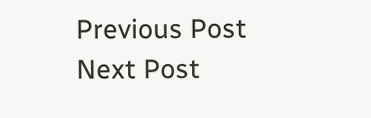Previous Post Next Post